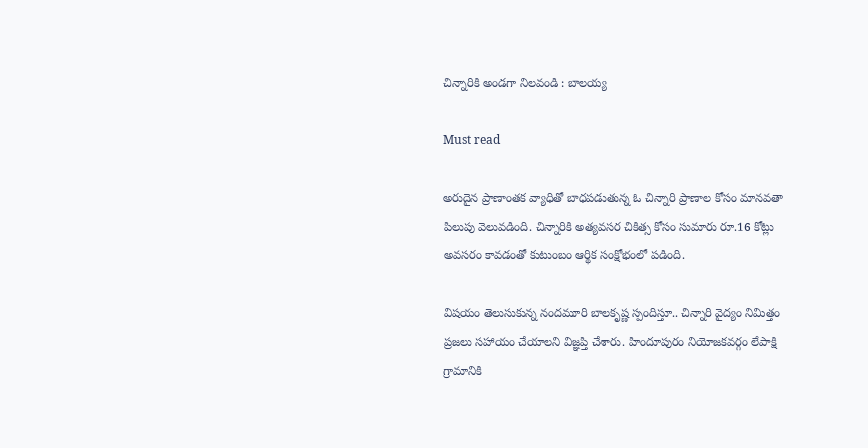చిన్నారికి అండగా నిలవండి : బాలయ్య

Must read

అరుదైన ప్రాణాంతక వ్యాధితో బాధపడుతున్న ఓ చిన్నారి ప్రాణాల కోసం మానవతా పిలుపు వెలువడింది. చిన్నారికి అత్యవసర చికిత్స కోసం సుమారు రూ.16 కోట్లు అవసరం కావడంతో కుటుంబం ఆర్థిక సంక్షోభంలో పడింది.

విషయం తెలుసుకున్న నందమూరి బాలకృష్ణ స్పందిస్తూ.. చిన్నారి వైద్యం నిమిత్తం ప్రజలు సహాయం చేయాలని విజ్ఞప్తి చేశారు. హిందూపురం నియోజకవర్గం లేపాక్షి గ్రామానికి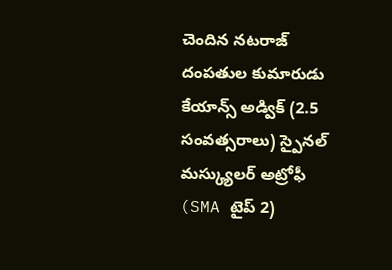చెందిన నటరాజ్ దంపతుల కుమారుడు కేయాన్స్ అడ్విక్ (2.5 సంవత్సరాలు) స్పైనల్ మస్క్యులర్ అట్రోఫీ (SMA టైప్ 2)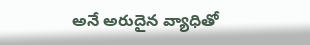అనే అరుదైన వ్యాధితో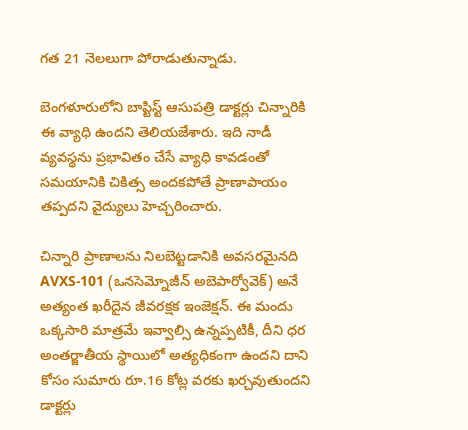గత 21 నెలలుగా పోరాడుతున్నాడు.

బెంగళూరులోని బాప్టిస్ట్ ఆసుపత్రి డాక్టర్లు చిన్నారికి ఈ వ్యాధి ఉందని తెలియజేశారు. ఇది నాడీ వ్యవస్థను ప్రభావితం చేసే వ్యాధి కావడంతో సమయానికి చికిత్స అందకపోతే ప్రాణాపాయం తప్పదని వైద్యులు హెచ్చరించారు.

చిన్నారి ప్రాణాలను నిలబెట్టడానికి అవసరమైనది AVXS-101 (ఒనసెమ్నోజీన్ అబెపార్వోవెక్) అనే అత్యంత ఖరీదైన జీవరక్షక ఇంజెక్షన్. ఈ మందు ఒక్కసారి మాత్రమే ఇవ్వాల్సి ఉన్నప్పటికీ, దీని ధర అంతర్జాతీయ స్థాయిలో అత్యధికంగా ఉందని దాని కోసం సుమారు రూ.16 కోట్ల వరకు ఖర్చవుతుందని డాక్టర్లు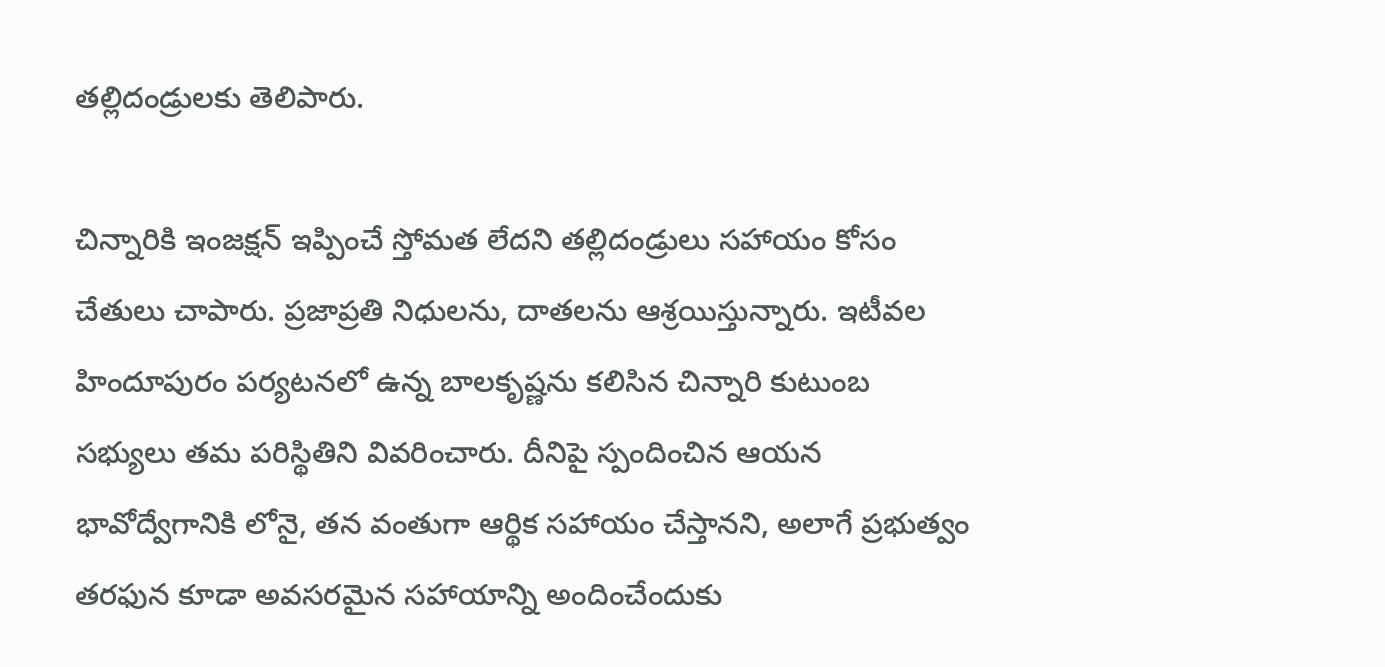తల్లిదండ్రులకు తెలిపారు.

చిన్నారికి ఇంజక్షన్ ఇప్పించే స్తోమత లేదని తల్లిదండ్రులు సహాయం కోసం చేతులు చాపారు. ప్రజాప్రతి నిధులను, దాతలను ఆశ్రయిస్తున్నారు. ఇటీవల హిందూపురం పర్యటనలో ఉన్న బాలకృష్ణను కలిసిన చిన్నారి కుటుంబ సభ్యులు తమ పరిస్థితిని వివరించారు. దీనిపై స్పందించిన ఆయన భావోద్వేగానికి లోనై, తన వంతుగా ఆర్థిక సహాయం చేస్తానని, అలాగే ప్రభుత్వం తరఫున కూడా అవసరమైన సహాయాన్ని అందించేందుకు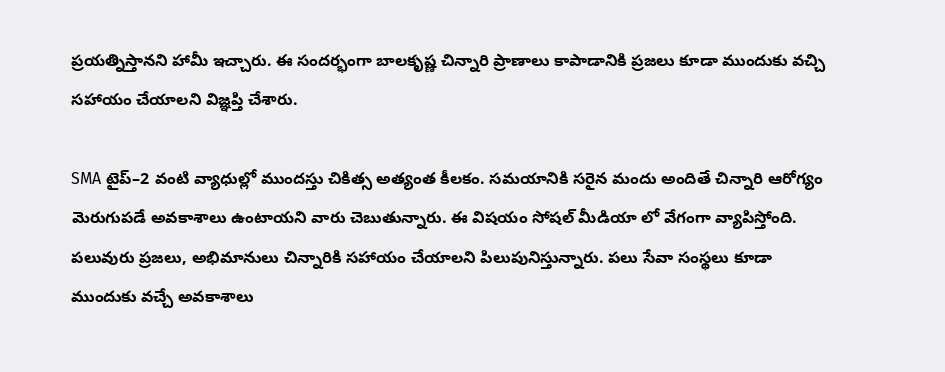ప్రయత్నిస్తానని హామీ ఇచ్చారు. ఈ సందర్భంగా బాలకృష్ణ చిన్నారి ప్రాణాలు కాపాడానికి ప్రజలు కూడా ముందుకు వచ్చి సహాయం చేయాలని విజ్ఞప్తి చేశారు.

SMA టైప్–2 వంటి వ్యాధుల్లో ముందస్తు చికిత్స అత్యంత కీలకం. సమయానికి సరైన మందు అందితే చిన్నారి ఆరోగ్యం మెరుగుపడే అవకాశాలు ఉంటాయని వారు చెబుతున్నారు. ఈ విషయం సోషల్ మీడియా లో వేగంగా వ్యాపిస్తోంది. పలువురు ప్రజలు, అభిమానులు చిన్నారికి సహాయం చేయాలని పిలుపునిస్తున్నారు. పలు సేవా సంస్థలు కూడా ముందుకు వచ్చే అవకాశాలు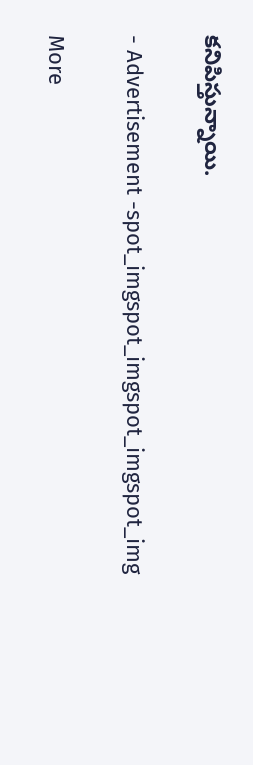కనిపిస్తున్నాయి.

- Advertisement -spot_imgspot_imgspot_imgspot_img

More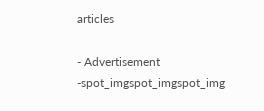articles

- Advertisement -spot_imgspot_imgspot_img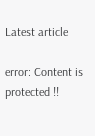Latest article

error: Content is protected !!